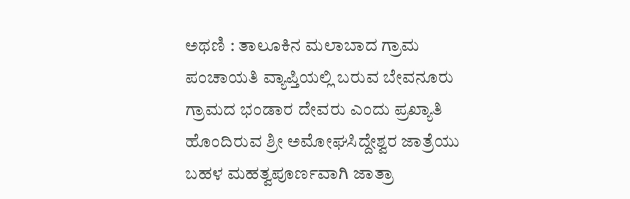ಅಥಣಿ : ತಾಲೂಕಿನ ಮಲಾಬಾದ ಗ್ರಾಮ ಪಂಚಾಯತಿ ವ್ಯಾಪ್ತಿಯಲ್ಲಿ ಬರುವ ಬೇವನೂರು ಗ್ರಾಮದ ಭಂಡಾರ ದೇವರು ಎಂದು ಪ್ರಖ್ಯಾತಿ ಹೊಂದಿರುವ ಶ್ರೀ ಅಮೋಘಸಿದ್ದೇಶ್ವರ ಜಾತ್ರೆಯು ಬಹಳ ಮಹತ್ವಪೂರ್ಣವಾಗಿ ಜಾತ್ರಾ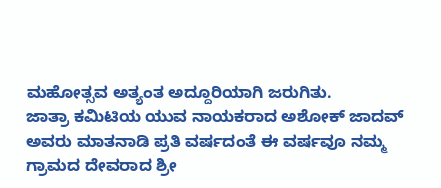ಮಹೋತ್ಸವ ಅತ್ಯಂತ ಅದ್ದೂರಿಯಾಗಿ ಜರುಗಿತು.
ಜಾತ್ರಾ ಕಮಿಟಿಯ ಯುವ ನಾಯಕರಾದ ಅಶೋಕ್ ಜಾದವ್ ಅವರು ಮಾತನಾಡಿ ಪ್ರತಿ ವರ್ಷದಂತೆ ಈ ವರ್ಷವೂ ನಮ್ಮ ಗ್ರಾಮದ ದೇವರಾದ ಶ್ರೀ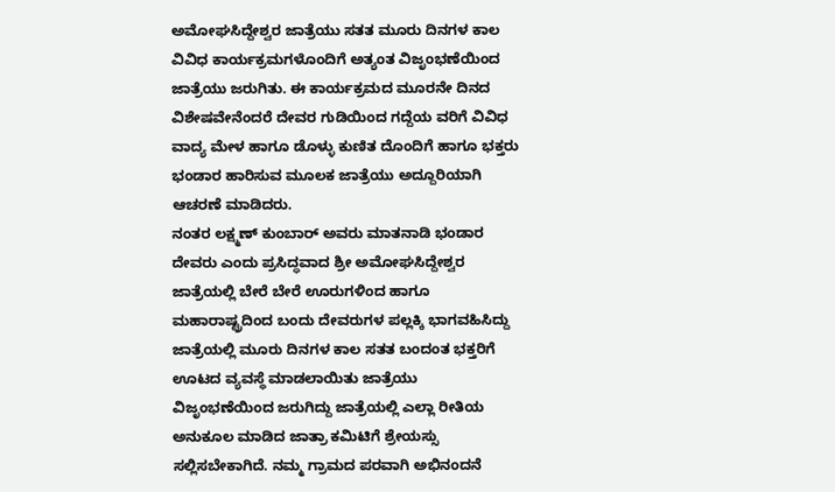ಅಮೋಘಸಿದ್ದೇಶ್ವರ ಜಾತ್ರೆಯು ಸತತ ಮೂರು ದಿನಗಳ ಕಾಲ ವಿವಿಧ ಕಾರ್ಯಕ್ರಮಗಳೊಂದಿಗೆ ಅತ್ಯಂತ ವಿಜೃಂಭಣೆಯಿಂದ ಜಾತ್ರೆಯು ಜರುಗಿತು. ಈ ಕಾರ್ಯಕ್ರಮದ ಮೂರನೇ ದಿನದ ವಿಶೇಷವೇನೆಂದರೆ ದೇವರ ಗುಡಿಯಿಂದ ಗದ್ದೆಯ ವರಿಗೆ ವಿವಿಧ ವಾದ್ಯ ಮೇಳ ಹಾಗೂ ಡೊಳ್ಳು ಕುಣಿತ ದೊಂದಿಗೆ ಹಾಗೂ ಭಕ್ತರು ಭಂಡಾರ ಹಾರಿಸುವ ಮೂಲಕ ಜಾತ್ರೆಯು ಅದ್ದೂರಿಯಾಗಿ ಆಚರಣೆ ಮಾಡಿದರು.
ನಂತರ ಲಕ್ಷ್ಮಣ್ ಕುಂಬಾರ್ ಅವರು ಮಾತನಾಡಿ ಭಂಡಾರ ದೇವರು ಎಂದು ಪ್ರಸಿದ್ಧವಾದ ಶ್ರೀ ಅಮೋಘಸಿದ್ದೇಶ್ವರ ಜಾತ್ರೆಯಲ್ಲಿ ಬೇರೆ ಬೇರೆ ಊರುಗಳಿಂದ ಹಾಗೂ ಮಹಾರಾಷ್ಟ್ರದಿಂದ ಬಂದು ದೇವರುಗಳ ಪಲ್ಲಕ್ಕಿ ಭಾಗವಹಿಸಿದ್ದು ಜಾತ್ರೆಯಲ್ಲಿ ಮೂರು ದಿನಗಳ ಕಾಲ ಸತತ ಬಂದಂತ ಭಕ್ತರಿಗೆ ಊಟದ ವ್ಯವಸ್ಥೆ ಮಾಡಲಾಯಿತು ಜಾತ್ರೆಯು ವಿಜೃಂಭಣೆಯಿಂದ ಜರುಗಿದ್ದು ಜಾತ್ರೆಯಲ್ಲಿ ಎಲ್ಲಾ ರೀತಿಯ ಅನುಕೂಲ ಮಾಡಿದ ಜಾತ್ರಾ ಕಮಿಟಿಗೆ ಶ್ರೇಯಸ್ಸು ಸಲ್ಲಿಸಬೇಕಾಗಿದೆ. ನಮ್ಮ ಗ್ರಾಮದ ಪರವಾಗಿ ಅಭಿನಂದನೆ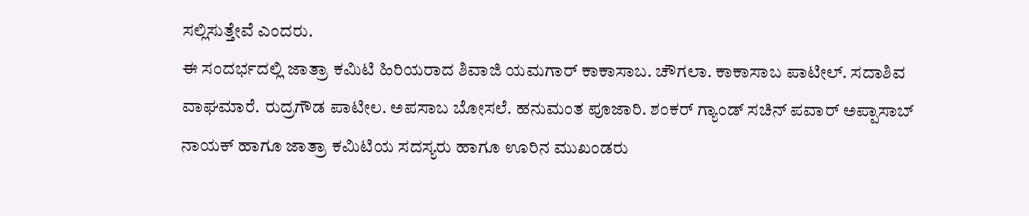ಸಲ್ಲಿಸುತ್ತೇವೆ ಎಂದರು.
ಈ ಸಂದರ್ಭದಲ್ಲಿ ಜಾತ್ರಾ ಕಮಿಟಿ ಹಿರಿಯರಾದ ಶಿವಾಜಿ ಯಮಗಾರ್ ಕಾಕಾಸಾಬ. ಚೌಗಲಾ. ಕಾಕಾಸಾಬ ಪಾಟೀಲ್. ಸದಾಶಿವ ವಾಘಮಾರೆ. ರುದ್ರಗೌಡ ಪಾಟೀಲ. ಅಪಸಾಬ ಬೋಸಲೆ. ಹನುಮಂತ ಪೂಜಾರಿ. ಶಂಕರ್ ಗ್ಯಾಂಡ್ ಸಚಿನ್ ಪವಾರ್ ಅಪ್ಪಾಸಾಬ್ ನಾಯಕ್ ಹಾಗೂ ಜಾತ್ರಾ ಕಮಿಟಿಯ ಸದಸ್ಯರು ಹಾಗೂ ಊರಿನ ಮುಖಂಡರು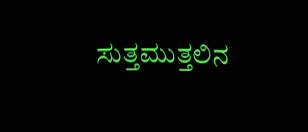ಸುತ್ತಮುತ್ತಲಿನ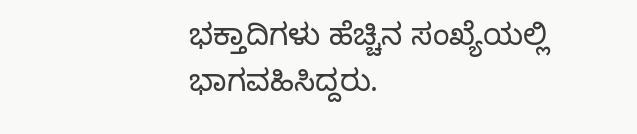ಭಕ್ತಾದಿಗಳು ಹೆಚ್ಚಿನ ಸಂಖ್ಯೆಯಲ್ಲಿ ಭಾಗವಹಿಸಿದ್ದರು.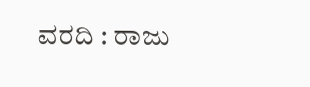ವರದಿ : ರಾಜು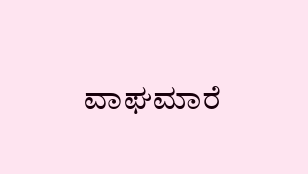ವಾಘಮಾರೆ